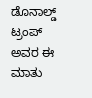ಡೊನಾಲ್ಡ್ ಟ್ರಂಪ್ ಅವರ ಈ ಮಾತು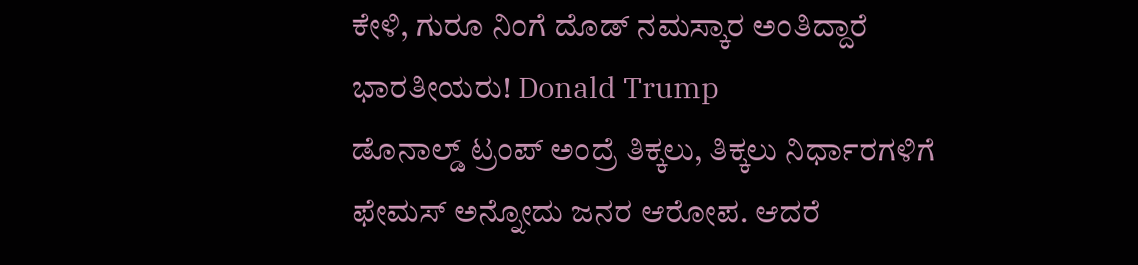ಕೇಳಿ, ಗುರೂ ನಿಂಗೆ ದೊಡ್ ನಮಸ್ಕಾರ ಅಂತಿದ್ದಾರೆ ಭಾರತೀಯರು! Donald Trump
ಡೊನಾಲ್ಡ್ ಟ್ರಂಪ್ ಅಂದ್ರೆ ತಿಕ್ಕಲು, ತಿಕ್ಕಲು ನಿರ್ಧಾರಗಳಿಗೆ ಫೇಮಸ್ ಅನ್ನೋದು ಜನರ ಆರೋಪ. ಆದರೆ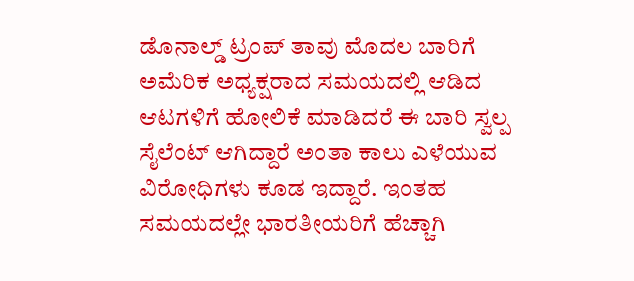ಡೊನಾಲ್ಡ್ ಟ್ರಂಪ್ ತಾವು ಮೊದಲ ಬಾರಿಗೆ ಅಮೆರಿಕ ಅಧ್ಯಕ್ಷರಾದ ಸಮಯದಲ್ಲಿ ಆಡಿದ ಆಟಗಳಿಗೆ ಹೋಲಿಕೆ ಮಾಡಿದರೆ ಈ ಬಾರಿ ಸ್ವಲ್ಪ ಸೈಲೆಂಟ್ ಆಗಿದ್ದಾರೆ ಅಂತಾ ಕಾಲು ಎಳೆಯುವ ವಿರೋಧಿಗಳು ಕೂಡ ಇದ್ದಾರೆ. ಇಂತಹ ಸಮಯದಲ್ಲೇ ಭಾರತೀಯರಿಗೆ ಹೆಚ್ಚಾಗಿ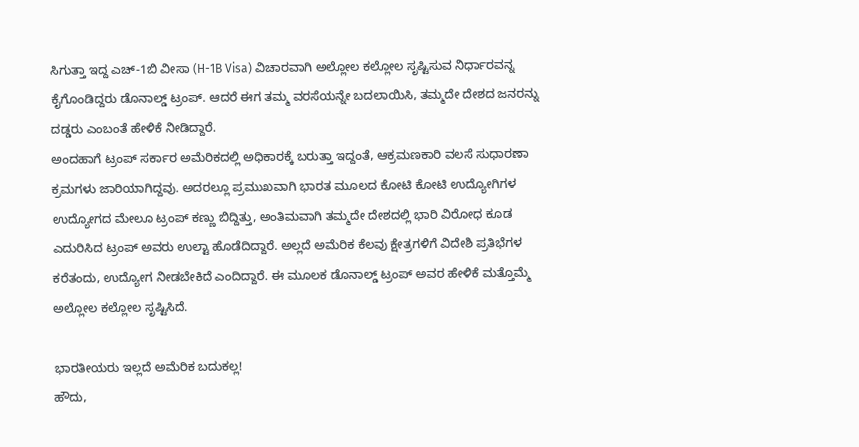ಸಿಗುತ್ತಾ ಇದ್ದ ಎಚ್-1ಬಿ ವೀಸಾ (H-1B Visa) ವಿಚಾರವಾಗಿ ಅಲ್ಲೋಲ ಕಲ್ಲೋಲ ಸೃಷ್ಟಿಸುವ ನಿರ್ಧಾರವನ್ನ ಕೈಗೊಂಡಿದ್ದರು ಡೊನಾಲ್ಡ್ ಟ್ರಂಪ್. ಆದರೆ ಈಗ ತಮ್ಮ ವರಸೆಯನ್ನೇ ಬದಲಾಯಿಸಿ, ತಮ್ಮದೇ ದೇಶದ ಜನರನ್ನು ದಡ್ಡರು ಎಂಬಂತೆ ಹೇಳಿಕೆ ನೀಡಿದ್ದಾರೆ.
ಅಂದಹಾಗೆ ಟ್ರಂಪ್ ಸರ್ಕಾರ ಅಮೆರಿಕದಲ್ಲಿ ಅಧಿಕಾರಕ್ಕೆ ಬರುತ್ತಾ ಇದ್ದಂತೆ, ಆಕ್ರಮಣಕಾರಿ ವಲಸೆ ಸುಧಾರಣಾ ಕ್ರಮಗಳು ಜಾರಿಯಾಗಿದ್ದವು. ಅದರಲ್ಲೂ ಪ್ರಮುಖವಾಗಿ ಭಾರತ ಮೂಲದ ಕೋಟಿ ಕೋಟಿ ಉದ್ಯೋಗಿಗಳ ಉದ್ಯೋಗದ ಮೇಲೂ ಟ್ರಂಪ್ ಕಣ್ಣು ಬಿದ್ದಿತ್ತು, ಅಂತಿಮವಾಗಿ ತಮ್ಮದೇ ದೇಶದಲ್ಲಿ ಭಾರಿ ವಿರೋಧ ಕೂಡ ಎದುರಿಸಿದ ಟ್ರಂಪ್ ಅವರು ಉಲ್ಟಾ ಹೊಡೆದಿದ್ದಾರೆ. ಅಲ್ಲದೆ ಅಮೆರಿಕ ಕೆಲವು ಕ್ಷೇತ್ರಗಳಿಗೆ ವಿದೇಶಿ ಪ್ರತಿಭೆಗಳ ಕರೆತಂದು, ಉದ್ಯೋಗ ನೀಡಬೇಕಿದೆ ಎಂದಿದ್ದಾರೆ. ಈ ಮೂಲಕ ಡೊನಾಲ್ಡ್ ಟ್ರಂಪ್ ಅವರ ಹೇಳಿಕೆ ಮತ್ತೊಮ್ಮೆ ಅಲ್ಲೋಲ ಕಲ್ಲೋಲ ಸೃಷ್ಟಿಸಿದೆ.

ಭಾರತೀಯರು ಇಲ್ಲದೆ ಅಮೆರಿಕ ಬದುಕಲ್ಲ!
ಹೌದು,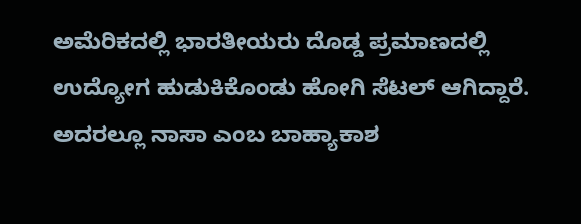ಅಮೆರಿಕದಲ್ಲಿ ಭಾರತೀಯರು ದೊಡ್ಡ ಪ್ರಮಾಣದಲ್ಲಿ ಉದ್ಯೋಗ ಹುಡುಕಿಕೊಂಡು ಹೋಗಿ ಸೆಟಲ್ ಆಗಿದ್ದಾರೆ. ಅದರಲ್ಲೂ ನಾಸಾ ಎಂಬ ಬಾಹ್ಯಾಕಾಶ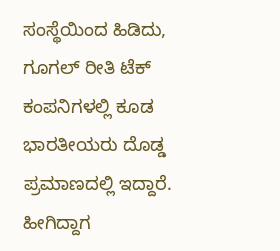ಸಂಸ್ಥೆಯಿಂದ ಹಿಡಿದು, ಗೂಗಲ್ ರೀತಿ ಟೆಕ್ ಕಂಪನಿಗಳಲ್ಲಿ ಕೂಡ ಭಾರತೀಯರು ದೊಡ್ಡ ಪ್ರಮಾಣದಲ್ಲಿ ಇದ್ದಾರೆ. ಹೀಗಿದ್ದಾಗ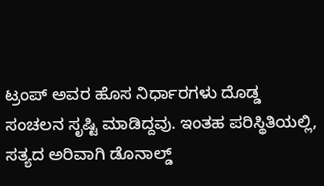ಟ್ರಂಪ್ ಅವರ ಹೊಸ ನಿರ್ಧಾರಗಳು ದೊಡ್ಡ ಸಂಚಲನ ಸೃಷ್ಟಿ ಮಾಡಿದ್ದವು. ಇಂತಹ ಪರಿಸ್ಥಿತಿಯಲ್ಲಿ, ಸತ್ಯದ ಅರಿವಾಗಿ ಡೊನಾಲ್ಡ್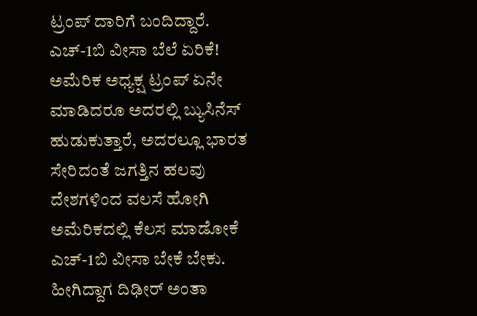ಟ್ರಂಪ್ ದಾರಿಗೆ ಬಂದಿದ್ದಾರೆ.
ಎಚ್-1ಬಿ ವೀಸಾ ಬೆಲೆ ಏರಿಕೆ!
ಅಮೆರಿಕ ಅಧ್ಯಕ್ಷ ಟ್ರಂಪ್ ಏನೇ ಮಾಡಿದರೂ ಅದರಲ್ಲಿ ಬ್ಯುಸಿನೆಸ್ ಹುಡುಕುತ್ತಾರೆ, ಅದರಲ್ಲೂ ಭಾರತ ಸೇರಿದಂತೆ ಜಗತ್ತಿನ ಹಲವು ದೇಶಗಳಿಂದ ವಲಸೆ ಹೋಗಿ ಅಮೆರಿಕದಲ್ಲಿ ಕೆಲಸ ಮಾಡೋಕೆ ಎಚ್-1ಬಿ ವೀಸಾ ಬೇಕೆ ಬೇಕು. ಹೀಗಿದ್ದಾಗ ದಿಢೀರ್ ಅಂತಾ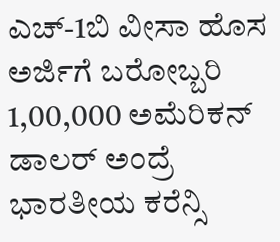ಎಚ್-1ಬಿ ವೀಸಾ ಹೊಸ ಅರ್ಜಿಗೆ ಬರೋಬ್ಬರಿ 1,00,000 ಅಮೆರಿಕನ್ ಡಾಲರ್ ಅಂದ್ರೆ ಭಾರತೀಯ ಕರೆನ್ಸಿ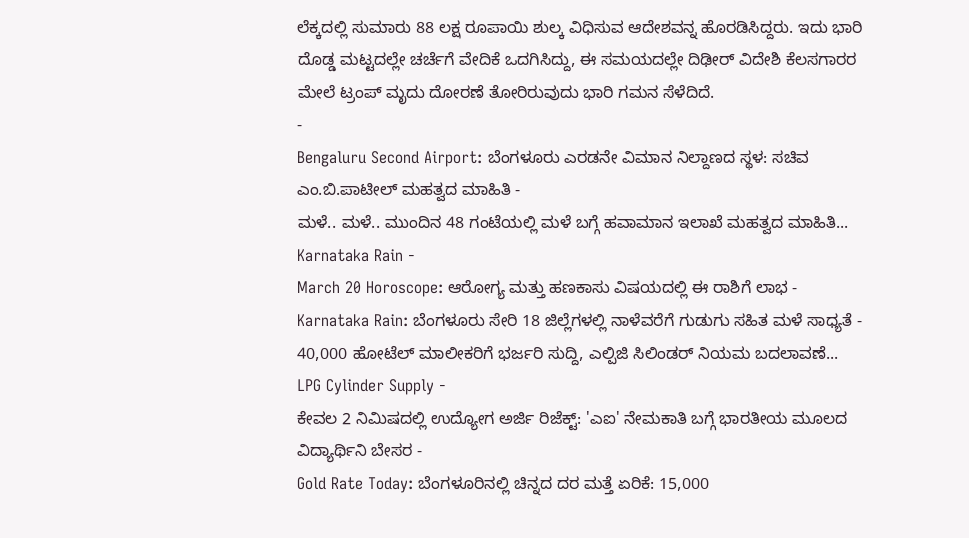ಲೆಕ್ಕದಲ್ಲಿ ಸುಮಾರು 88 ಲಕ್ಷ ರೂಪಾಯಿ ಶುಲ್ಕ ವಿಧಿಸುವ ಆದೇಶವನ್ನ ಹೊರಡಿಸಿದ್ದರು. ಇದು ಭಾರಿ ದೊಡ್ಡ ಮಟ್ಟದಲ್ಲೇ ಚರ್ಚೆಗೆ ವೇದಿಕೆ ಒದಗಿಸಿದ್ದು, ಈ ಸಮಯದಲ್ಲೇ ದಿಢೀರ್ ವಿದೇಶಿ ಕೆಲಸಗಾರರ ಮೇಲೆ ಟ್ರಂಪ್ ಮೃದು ದೋರಣೆ ತೋರಿರುವುದು ಭಾರಿ ಗಮನ ಸೆಳೆದಿದೆ.
-
Bengaluru Second Airport: ಬೆಂಗಳೂರು ಎರಡನೇ ವಿಮಾನ ನಿಲ್ದಾಣದ ಸ್ಥಳ: ಸಚಿವ ಎಂ.ಬಿ.ಪಾಟೀಲ್ ಮಹತ್ವದ ಮಾಹಿತಿ -
ಮಳೆ.. ಮಳೆ.. ಮುಂದಿನ 48 ಗಂಟೆಯಲ್ಲಿ ಮಳೆ ಬಗ್ಗೆ ಹವಾಮಾನ ಇಲಾಖೆ ಮಹತ್ವದ ಮಾಹಿತಿ... Karnataka Rain -
March 20 Horoscope: ಆರೋಗ್ಯ ಮತ್ತು ಹಣಕಾಸು ವಿಷಯದಲ್ಲಿ ಈ ರಾಶಿಗೆ ಲಾಭ -
Karnataka Rain: ಬೆಂಗಳೂರು ಸೇರಿ 18 ಜಿಲ್ಲೆಗಳಲ್ಲಿ ನಾಳೆವರೆಗೆ ಗುಡುಗು ಸಹಿತ ಮಳೆ ಸಾಧ್ಯತೆ -
40,000 ಹೋಟೆಲ್ ಮಾಲೀಕರಿಗೆ ಭರ್ಜರಿ ಸುದ್ದಿ, ಎಲ್ಪಿಜಿ ಸಿಲಿಂಡರ್ ನಿಯಮ ಬದಲಾವಣೆ... LPG Cylinder Supply -
ಕೇವಲ 2 ನಿಮಿಷದಲ್ಲಿ ಉದ್ಯೋಗ ಅರ್ಜಿ ರಿಜೆಕ್ಟ್: 'ಎಐ' ನೇಮಕಾತಿ ಬಗ್ಗೆ ಭಾರತೀಯ ಮೂಲದ ವಿದ್ಯಾರ್ಥಿನಿ ಬೇಸರ -
Gold Rate Today: ಬೆಂಗಳೂರಿನಲ್ಲಿ ಚಿನ್ನದ ದರ ಮತ್ತೆ ಏರಿಕೆ: 15,000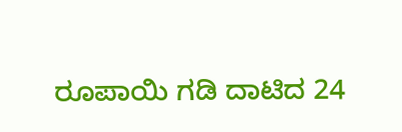ರೂಪಾಯಿ ಗಡಿ ದಾಟಿದ 24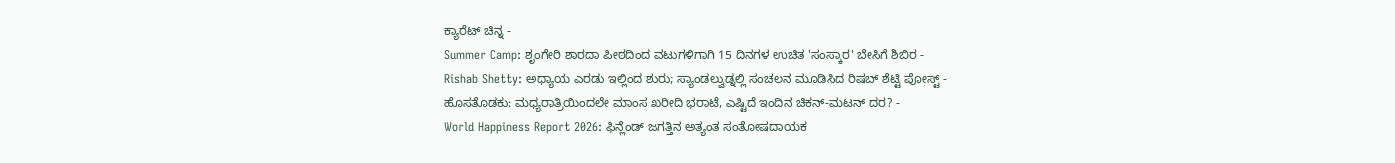ಕ್ಯಾರೆಟ್ ಚಿನ್ನ -
Summer Camp: ಶೃಂಗೇರಿ ಶಾರದಾ ಪೀಠದಿಂದ ವಟುಗಳಿಗಾಗಿ 15 ದಿನಗಳ ಉಚಿತ 'ಸಂಸ್ಕಾರ' ಬೇಸಿಗೆ ಶಿಬಿರ -
Rishab Shetty: ಅಧ್ಯಾಯ ಎರಡು ಇಲ್ಲಿಂದ ಶುರು; ಸ್ಯಾಂಡಲ್ವುಡ್ನಲ್ಲಿ ಸಂಚಲನ ಮೂಡಿಸಿದ ರಿಷಬ್ ಶೆಟ್ಟಿ ಪೋಸ್ಟ್ -
ಹೊಸತೊಡಕು: ಮಧ್ಯರಾತ್ರಿಯಿಂದಲೇ ಮಾಂಸ ಖರೀದಿ ಭರಾಟೆ, ಎಷ್ಟಿದೆ ಇಂದಿನ ಚಿಕನ್-ಮಟನ್ ದರ? -
World Happiness Report 2026: ಫಿನ್ಲೆಂಡ್ ಜಗತ್ತಿನ ಅತ್ಯಂತ ಸಂತೋಷದಾಯಕ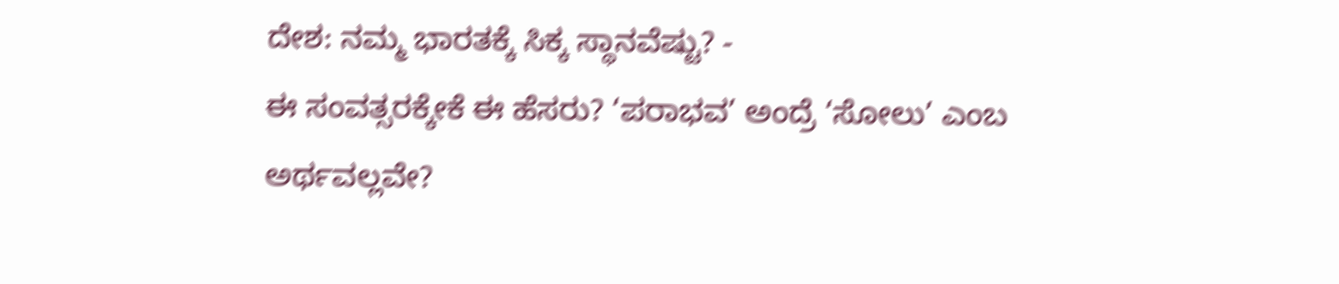ದೇಶ: ನಮ್ಮ ಭಾರತಕ್ಕೆ ಸಿಕ್ಕ ಸ್ಥಾನವೆಷ್ಟು? -
ಈ ಸಂವತ್ಸರಕ್ಕೇಕೆ ಈ ಹೆಸರು? ‘ಪರಾಭವ’ ಅಂದ್ರೆ ‘ಸೋಲು’ ಎಂಬ ಅರ್ಥವಲ್ಲವೇ?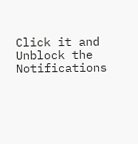Click it and Unblock the Notifications